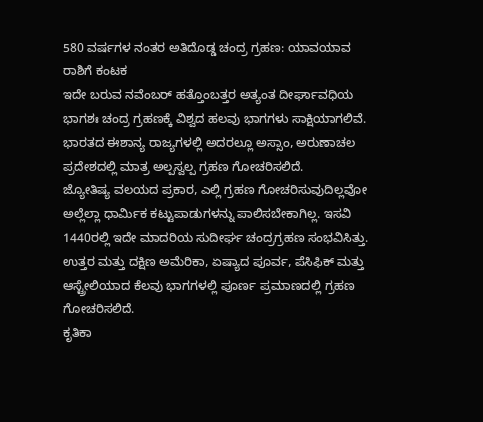580 ವರ್ಷಗಳ ನಂತರ ಅತಿದೊಡ್ಡ ಚಂದ್ರ ಗ್ರಹಣ: ಯಾವಯಾವ ರಾಶಿಗೆ ಕಂಟಕ
ಇದೇ ಬರುವ ನವೆಂಬರ್ ಹತ್ತೊಂಬತ್ತರ ಅತ್ಯಂತ ದೀರ್ಘಾವಧಿಯ ಭಾಗಶಃ ಚಂದ್ರ ಗ್ರಹಣಕ್ಕೆ ವಿಶ್ವದ ಹಲವು ಭಾಗಗಳು ಸಾಕ್ಷಿಯಾಗಲಿವೆ. ಭಾರತದ ಈಶಾನ್ಯ ರಾಜ್ಯಗಳಲ್ಲಿ ಅದರಲ್ಲೂ ಅಸ್ಸಾಂ, ಅರುಣಾಚಲ ಪ್ರದೇಶದಲ್ಲಿ ಮಾತ್ರ ಅಲ್ಪಸ್ವಲ್ಪ ಗ್ರಹಣ ಗೋಚರಿಸಲಿದೆ.
ಜ್ಯೋತಿಷ್ಯ ವಲಯದ ಪ್ರಕಾರ, ಎಲ್ಲಿ ಗ್ರಹಣ ಗೋಚರಿಸುವುದಿಲ್ಲವೋ ಅಲ್ಲೆಲ್ಲಾ ಧಾರ್ಮಿಕ ಕಟ್ಟುಪಾಡುಗಳನ್ನು ಪಾಲಿಸಬೇಕಾಗಿಲ್ಲ. ಇಸವಿ 1440ರಲ್ಲಿ ಇದೇ ಮಾದರಿಯ ಸುದೀರ್ಘ ಚಂದ್ರಗ್ರಹಣ ಸಂಭವಿಸಿತ್ತು. ಉತ್ತರ ಮತ್ತು ದಕ್ಷಿಣ ಅಮೆರಿಕಾ, ಏಷ್ಯಾದ ಪೂರ್ವ, ಪೆಸಿಫಿಕ್ ಮತ್ತು ಆಸ್ಟ್ರೇಲಿಯಾದ ಕೆಲವು ಭಾಗಗಳಲ್ಲಿ ಪೂರ್ಣ ಪ್ರಮಾಣದಲ್ಲಿ ಗ್ರಹಣ ಗೋಚರಿಸಲಿದೆ.
ಕೃತಿಕಾ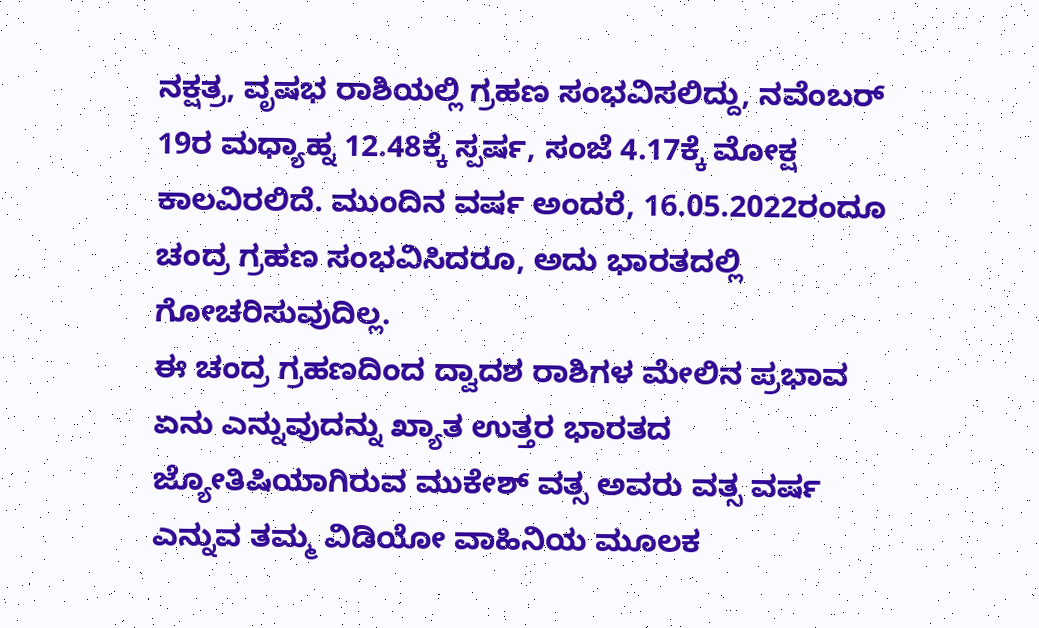ನಕ್ಷತ್ರ, ವೃಷಭ ರಾಶಿಯಲ್ಲಿ ಗ್ರಹಣ ಸಂಭವಿಸಲಿದ್ದು, ನವೆಂಬರ್ 19ರ ಮಧ್ಯಾಹ್ನ 12.48ಕ್ಕೆ ಸ್ಪರ್ಷ, ಸಂಜೆ 4.17ಕ್ಕೆ ಮೋಕ್ಷ ಕಾಲವಿರಲಿದೆ. ಮುಂದಿನ ವರ್ಷ ಅಂದರೆ, 16.05.2022ರಂದೂ ಚಂದ್ರ ಗ್ರಹಣ ಸಂಭವಿಸಿದರೂ, ಅದು ಭಾರತದಲ್ಲಿ ಗೋಚರಿಸುವುದಿಲ್ಲ.
ಈ ಚಂದ್ರ ಗ್ರಹಣದಿಂದ ದ್ವಾದಶ ರಾಶಿಗಳ ಮೇಲಿನ ಪ್ರಭಾವ ಏನು ಎನ್ನುವುದನ್ನು ಖ್ಯಾತ ಉತ್ತರ ಭಾರತದ ಜ್ಯೋತಿಷಿಯಾಗಿರುವ ಮುಕೇಶ್ ವತ್ಸ ಅವರು ವತ್ಸ ವರ್ಷ ಎನ್ನುವ ತಮ್ಮ ವಿಡಿಯೋ ವಾಹಿನಿಯ ಮೂಲಕ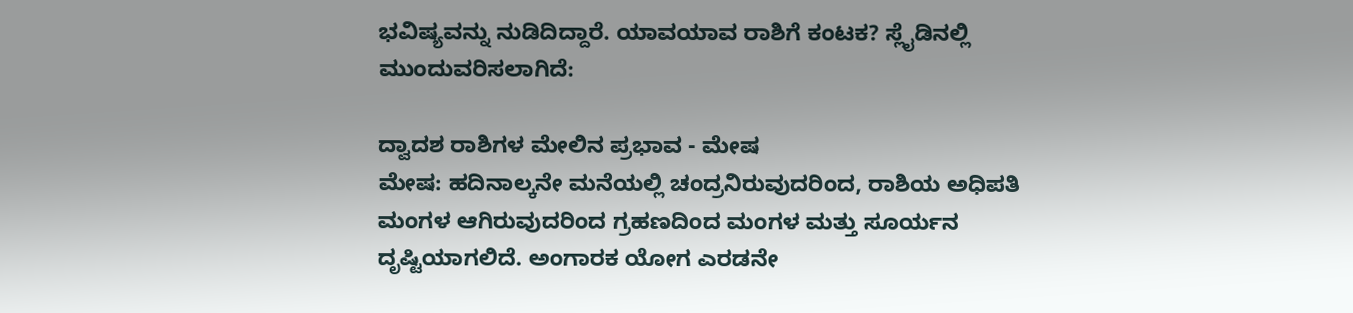ಭವಿಷ್ಯವನ್ನು ನುಡಿದಿದ್ದಾರೆ. ಯಾವಯಾವ ರಾಶಿಗೆ ಕಂಟಕ? ಸ್ಲೈಡಿನಲ್ಲಿ ಮುಂದುವರಿಸಲಾಗಿದೆ:

ದ್ವಾದಶ ರಾಶಿಗಳ ಮೇಲಿನ ಪ್ರಭಾವ - ಮೇಷ
ಮೇಷ: ಹದಿನಾಲ್ಕನೇ ಮನೆಯಲ್ಲಿ ಚಂದ್ರನಿರುವುದರಿಂದ, ರಾಶಿಯ ಅಧಿಪತಿ ಮಂಗಳ ಆಗಿರುವುದರಿಂದ ಗ್ರಹಣದಿಂದ ಮಂಗಳ ಮತ್ತು ಸೂರ್ಯನ ದೃಷ್ಟಿಯಾಗಲಿದೆ. ಅಂಗಾರಕ ಯೋಗ ಎರಡನೇ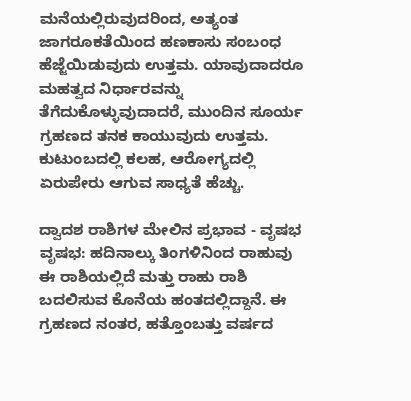ಮನೆಯಲ್ಲಿರುವುದರಿಂದ, ಅತ್ಯಂತ ಜಾಗರೂಕತೆಯಿಂದ ಹಣಕಾಸು ಸಂಬಂಧ ಹೆಜ್ಜೆಯಿಡುವುದು ಉತ್ತಮ. ಯಾವುದಾದರೂ ಮಹತ್ವದ ನಿರ್ಧಾರವನ್ನು ತೆಗೆದುಕೊಳ್ಳುವುದಾದರೆ, ಮುಂದಿನ ಸೂರ್ಯ ಗ್ರಹಣದ ತನಕ ಕಾಯುವುದು ಉತ್ತಮ. ಕುಟುಂಬದಲ್ಲಿ ಕಲಹ, ಆರೋಗ್ಯದಲ್ಲಿ ಏರುಪೇರು ಆಗುವ ಸಾಧ್ಯತೆ ಹೆಚ್ಚು.

ದ್ವಾದಶ ರಾಶಿಗಳ ಮೇಲಿನ ಪ್ರಭಾವ - ವೃಷಭ
ವೃಷಭ: ಹದಿನಾಲ್ಕು ತಿಂಗಳಿನಿಂದ ರಾಹುವು ಈ ರಾಶಿಯಲ್ಲಿದೆ ಮತ್ತು ರಾಹು ರಾಶಿ ಬದಲಿಸುವ ಕೊನೆಯ ಹಂತದಲ್ಲಿದ್ದಾನೆ. ಈ ಗ್ರಹಣದ ನಂತರ, ಹತ್ತೊಂಬತ್ತು ವರ್ಷದ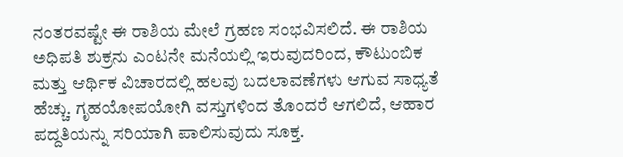ನಂತರವಷ್ಟೇ ಈ ರಾಶಿಯ ಮೇಲೆ ಗ್ರಹಣ ಸಂಭವಿಸಲಿದೆ. ಈ ರಾಶಿಯ ಅಧಿಪತಿ ಶುಕ್ರನು ಎಂಟನೇ ಮನೆಯಲ್ಲಿ ಇರುವುದರಿಂದ, ಕೌಟುಂಬಿಕ ಮತ್ತು ಆರ್ಥಿಕ ವಿಚಾರದಲ್ಲಿ ಹಲವು ಬದಲಾವಣೆಗಳು ಆಗುವ ಸಾಧ್ಯತೆ ಹೆಚ್ಚು. ಗೃಹಯೋಪಯೋಗಿ ವಸ್ತುಗಳಿಂದ ತೊಂದರೆ ಆಗಲಿದೆ, ಆಹಾರ ಪದ್ದತಿಯನ್ನು ಸರಿಯಾಗಿ ಪಾಲಿಸುವುದು ಸೂಕ್ತ.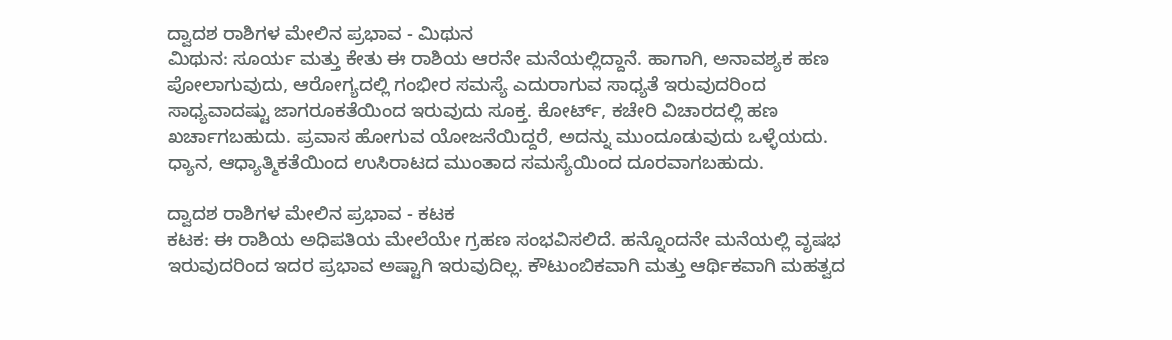ದ್ವಾದಶ ರಾಶಿಗಳ ಮೇಲಿನ ಪ್ರಭಾವ - ಮಿಥುನ
ಮಿಥುನ: ಸೂರ್ಯ ಮತ್ತು ಕೇತು ಈ ರಾಶಿಯ ಆರನೇ ಮನೆಯಲ್ಲಿದ್ದಾನೆ. ಹಾಗಾಗಿ, ಅನಾವಶ್ಯಕ ಹಣ ಪೋಲಾಗುವುದು, ಆರೋಗ್ಯದಲ್ಲಿ ಗಂಭೀರ ಸಮಸ್ಯೆ ಎದುರಾಗುವ ಸಾಧ್ಯತೆ ಇರುವುದರಿಂದ ಸಾಧ್ಯವಾದಷ್ಟು ಜಾಗರೂಕತೆಯಿಂದ ಇರುವುದು ಸೂಕ್ತ. ಕೋರ್ಟ್, ಕಚೇರಿ ವಿಚಾರದಲ್ಲಿ ಹಣ ಖರ್ಚಾಗಬಹುದು. ಪ್ರವಾಸ ಹೋಗುವ ಯೋಜನೆಯಿದ್ದರೆ, ಅದನ್ನು ಮುಂದೂಡುವುದು ಒಳ್ಳೆಯದು. ಧ್ಯಾನ, ಆಧ್ಯಾತ್ಮಿಕತೆಯಿಂದ ಉಸಿರಾಟದ ಮುಂತಾದ ಸಮಸ್ಯೆಯಿಂದ ದೂರವಾಗಬಹುದು.

ದ್ವಾದಶ ರಾಶಿಗಳ ಮೇಲಿನ ಪ್ರಭಾವ - ಕಟಕ
ಕಟಕ: ಈ ರಾಶಿಯ ಅಧಿಪತಿಯ ಮೇಲೆಯೇ ಗ್ರಹಣ ಸಂಭವಿಸಲಿದೆ. ಹನ್ನೊಂದನೇ ಮನೆಯಲ್ಲಿ ವೃಷಭ ಇರುವುದರಿಂದ ಇದರ ಪ್ರಭಾವ ಅಷ್ಟಾಗಿ ಇರುವುದಿಲ್ಲ. ಕೌಟುಂಬಿಕವಾಗಿ ಮತ್ತು ಆರ್ಥಿಕವಾಗಿ ಮಹತ್ವದ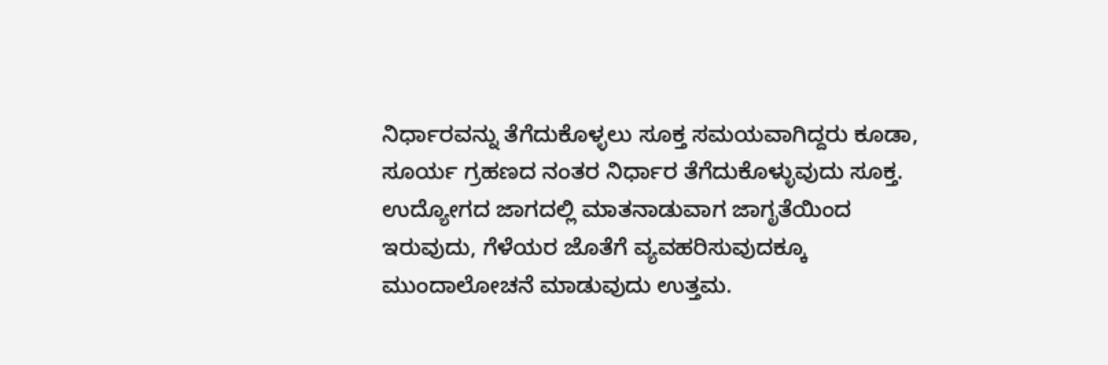ನಿರ್ಧಾರವನ್ನು ತೆಗೆದುಕೊಳ್ಳಲು ಸೂಕ್ತ ಸಮಯವಾಗಿದ್ದರು ಕೂಡಾ, ಸೂರ್ಯ ಗ್ರಹಣದ ನಂತರ ನಿರ್ಧಾರ ತೆಗೆದುಕೊಳ್ಳುವುದು ಸೂಕ್ತ. ಉದ್ಯೋಗದ ಜಾಗದಲ್ಲಿ ಮಾತನಾಡುವಾಗ ಜಾಗೃತೆಯಿಂದ ಇರುವುದು, ಗೆಳೆಯರ ಜೊತೆಗೆ ವ್ಯವಹರಿಸುವುದಕ್ಕೂ ಮುಂದಾಲೋಚನೆ ಮಾಡುವುದು ಉತ್ತಮ.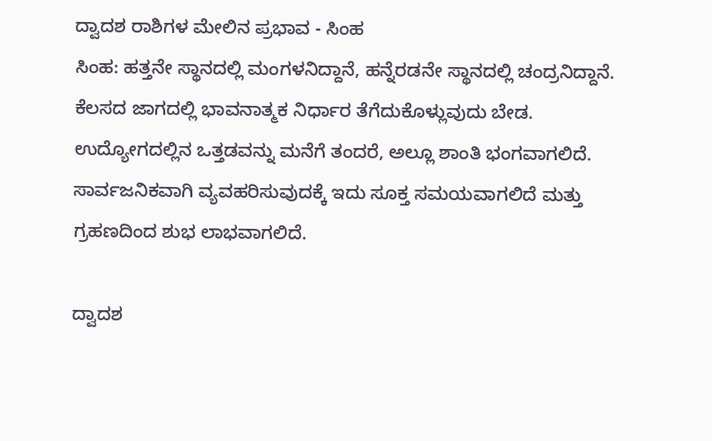ದ್ವಾದಶ ರಾಶಿಗಳ ಮೇಲಿನ ಪ್ರಭಾವ - ಸಿಂಹ
ಸಿಂಹ: ಹತ್ತನೇ ಸ್ಥಾನದಲ್ಲಿ ಮಂಗಳನಿದ್ದಾನೆ, ಹನ್ನೆರಡನೇ ಸ್ಥಾನದಲ್ಲಿ ಚಂದ್ರನಿದ್ದಾನೆ. ಕೆಲಸದ ಜಾಗದಲ್ಲಿ ಭಾವನಾತ್ಮಕ ನಿರ್ಧಾರ ತೆಗೆದುಕೊಳ್ಲುವುದು ಬೇಡ. ಉದ್ಯೋಗದಲ್ಲಿನ ಒತ್ತಡವನ್ನು ಮನೆಗೆ ತಂದರೆ, ಅಲ್ಲೂ ಶಾಂತಿ ಭಂಗವಾಗಲಿದೆ. ಸಾರ್ವಜನಿಕವಾಗಿ ವ್ಯವಹರಿಸುವುದಕ್ಕೆ ಇದು ಸೂಕ್ತ ಸಮಯವಾಗಲಿದೆ ಮತ್ತು ಗ್ರಹಣದಿಂದ ಶುಭ ಲಾಭವಾಗಲಿದೆ.

ದ್ವಾದಶ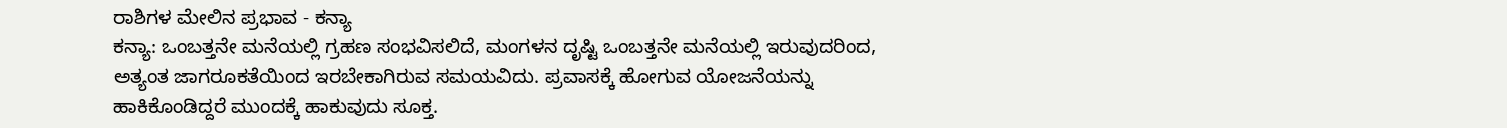ರಾಶಿಗಳ ಮೇಲಿನ ಪ್ರಭಾವ - ಕನ್ಯಾ
ಕನ್ಯಾ: ಒಂಬತ್ತನೇ ಮನೆಯಲ್ಲಿ ಗ್ರಹಣ ಸಂಭವಿಸಲಿದೆ, ಮಂಗಳನ ದೃಷ್ಟಿ ಒಂಬತ್ತನೇ ಮನೆಯಲ್ಲಿ ಇರುವುದರಿಂದ, ಅತ್ಯಂತ ಜಾಗರೂಕತೆಯಿಂದ ಇರಬೇಕಾಗಿರುವ ಸಮಯವಿದು. ಪ್ರವಾಸಕ್ಕೆ ಹೋಗುವ ಯೋಜನೆಯನ್ನು ಹಾಕಿಕೊಂಡಿದ್ದರೆ ಮುಂದಕ್ಕೆ ಹಾಕುವುದು ಸೂಕ್ತ.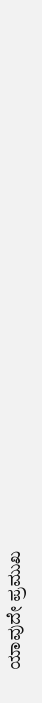ಯಾವುದೇ ಪ್ರಮುಖ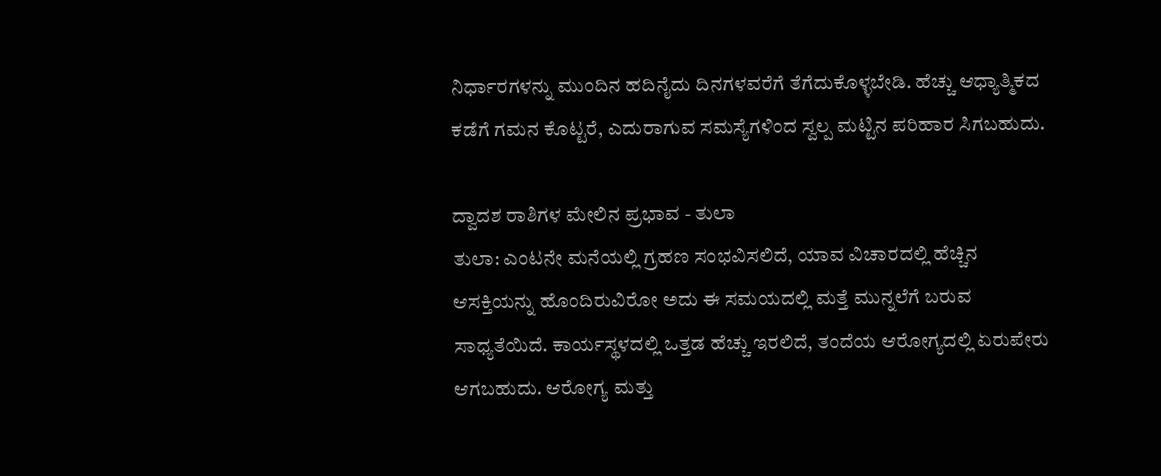ನಿರ್ಧಾರಗಳನ್ನು ಮುಂದಿನ ಹದಿನೈದು ದಿನಗಳವರೆಗೆ ತೆಗೆದುಕೊಳ್ಳಬೇಡಿ. ಹೆಚ್ಚು ಆಧ್ಯಾತ್ಮಿಕದ ಕಡೆಗೆ ಗಮನ ಕೊಟ್ಟರೆ, ಎದುರಾಗುವ ಸಮಸ್ಯೆಗಳಿಂದ ಸ್ವಲ್ಪ ಮಟ್ಟಿನ ಪರಿಹಾರ ಸಿಗಬಹುದು.

ದ್ವಾದಶ ರಾಶಿಗಳ ಮೇಲಿನ ಪ್ರಭಾವ - ತುಲಾ
ತುಲಾ: ಎಂಟನೇ ಮನೆಯಲ್ಲಿ ಗ್ರಹಣ ಸಂಭವಿಸಲಿದೆ, ಯಾವ ವಿಚಾರದಲ್ಲಿ ಹೆಚ್ಚಿನ ಆಸಕ್ತಿಯನ್ನು ಹೊಂದಿರುವಿರೋ ಅದು ಈ ಸಮಯದಲ್ಲಿ ಮತ್ತೆ ಮುನ್ನಲೆಗೆ ಬರುವ ಸಾಧ್ಯತೆಯಿದೆ. ಕಾರ್ಯಸ್ಥಳದಲ್ಲಿ ಒತ್ತಡ ಹೆಚ್ಚು ಇರಲಿದೆ, ತಂದೆಯ ಆರೋಗ್ಯದಲ್ಲಿ ಏರುಪೇರು ಆಗಬಹುದು. ಆರೋಗ್ಯ ಮತ್ತು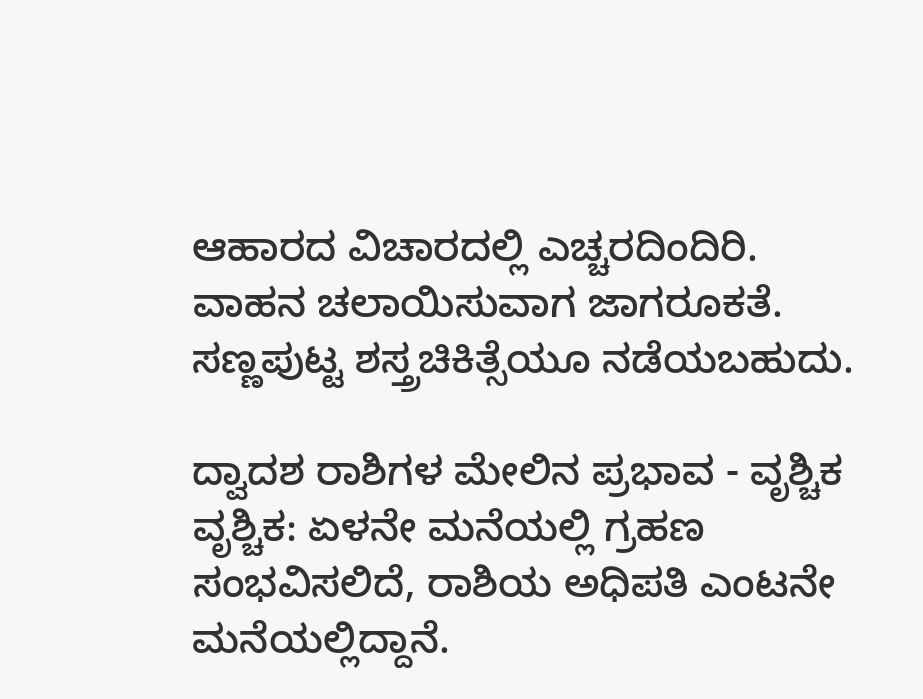ಆಹಾರದ ವಿಚಾರದಲ್ಲಿ ಎಚ್ಚರದಿಂದಿರಿ. ವಾಹನ ಚಲಾಯಿಸುವಾಗ ಜಾಗರೂಕತೆ. ಸಣ್ಣಪುಟ್ಟ ಶಸ್ತ್ರಚಿಕಿತ್ಸೆಯೂ ನಡೆಯಬಹುದು.

ದ್ವಾದಶ ರಾಶಿಗಳ ಮೇಲಿನ ಪ್ರಭಾವ - ವೃಶ್ಚಿಕ
ವೃಶ್ಚಿಕ: ಏಳನೇ ಮನೆಯಲ್ಲಿ ಗ್ರಹಣ ಸಂಭವಿಸಲಿದೆ, ರಾಶಿಯ ಅಧಿಪತಿ ಎಂಟನೇ ಮನೆಯಲ್ಲಿದ್ದಾನೆ.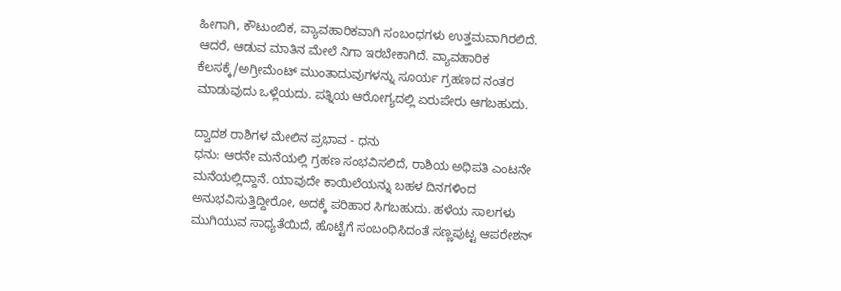ಹೀಗಾಗಿ, ಕೌಟುಂಬಿಕ, ವ್ಯಾವಹಾರಿಕವಾಗಿ ಸಂಬಂಧಗಳು ಉತ್ತಮವಾಗಿರಲಿದೆ. ಆದರೆ, ಆಡುವ ಮಾತಿನ ಮೇಲೆ ನಿಗಾ ಇರಬೇಕಾಗಿದೆ. ವ್ಯಾವಹಾರಿಕ ಕೆಲಸಕ್ಕೆ/ಅಗ್ರೀಮೆಂಟ್ ಮುಂತಾದುವುಗಳನ್ನು ಸೂರ್ಯ ಗ್ರಹಣದ ನಂತರ ಮಾಡುವುದು ಒಳ್ಲೆಯದು. ಪತ್ನಿಯ ಆರೋಗ್ಯದಲ್ಲಿ ಏರುಪೇರು ಆಗಬಹುದು.

ದ್ವಾದಶ ರಾಶಿಗಳ ಮೇಲಿನ ಪ್ರಭಾವ - ಧನು
ಧನು: ಆರನೇ ಮನೆಯಲ್ಲಿ ಗ್ರಹಣ ಸಂಭವಿಸಲಿದೆ, ರಾಶಿಯ ಅಧಿಪತಿ ಎಂಟನೇ ಮನೆಯಲ್ಲಿದ್ದಾನೆ. ಯಾವುದೇ ಕಾಯಿಲೆಯನ್ನು ಬಹಳ ದಿನಗಳಿಂದ ಅನುಭವಿಸುತ್ತಿದ್ದೀರೋ, ಅದಕ್ಕೆ ಪರಿಹಾರ ಸಿಗಬಹುದು. ಹಳೆಯ ಸಾಲಗಳು ಮುಗಿಯುವ ಸಾಧ್ಯತೆಯಿದೆ, ಹೊಟ್ಟೆಗೆ ಸಂಬಂಧಿಸಿದಂತೆ ಸಣ್ಣಪುಟ್ಟ ಆಪರೇಶನ್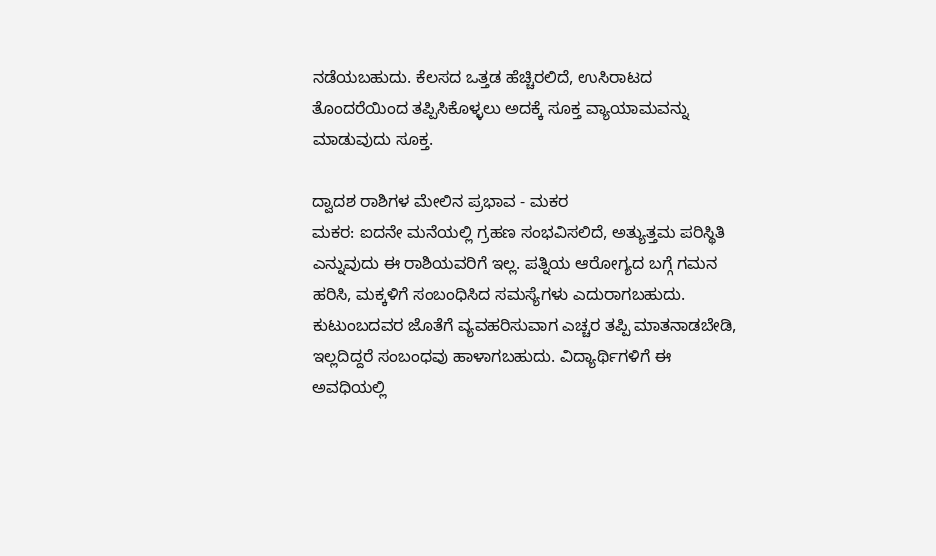ನಡೆಯಬಹುದು. ಕೆಲಸದ ಒತ್ತಡ ಹೆಚ್ಚಿರಲಿದೆ, ಉಸಿರಾಟದ ತೊಂದರೆಯಿಂದ ತಪ್ಪಿಸಿಕೊಳ್ಳಲು ಅದಕ್ಕೆ ಸೂಕ್ತ ವ್ಯಾಯಾಮವನ್ನು ಮಾಡುವುದು ಸೂಕ್ತ.

ದ್ವಾದಶ ರಾಶಿಗಳ ಮೇಲಿನ ಪ್ರಭಾವ - ಮಕರ
ಮಕರ: ಐದನೇ ಮನೆಯಲ್ಲಿ ಗ್ರಹಣ ಸಂಭವಿಸಲಿದೆ, ಅತ್ಯುತ್ತಮ ಪರಿಸ್ಥಿತಿ ಎನ್ನುವುದು ಈ ರಾಶಿಯವರಿಗೆ ಇಲ್ಲ. ಪತ್ನಿಯ ಆರೋಗ್ಯದ ಬಗ್ಗೆ ಗಮನ ಹರಿಸಿ, ಮಕ್ಕಳಿಗೆ ಸಂಬಂಧಿಸಿದ ಸಮಸ್ಯೆಗಳು ಎದುರಾಗಬಹುದು. ಕುಟುಂಬದವರ ಜೊತೆಗೆ ವ್ಯವಹರಿಸುವಾಗ ಎಚ್ಚರ ತಪ್ಪಿ ಮಾತನಾಡಬೇಡಿ, ಇಲ್ಲದಿದ್ದರೆ ಸಂಬಂಧವು ಹಾಳಾಗಬಹುದು. ವಿದ್ಯಾರ್ಥಿಗಳಿಗೆ ಈ ಅವಧಿಯಲ್ಲಿ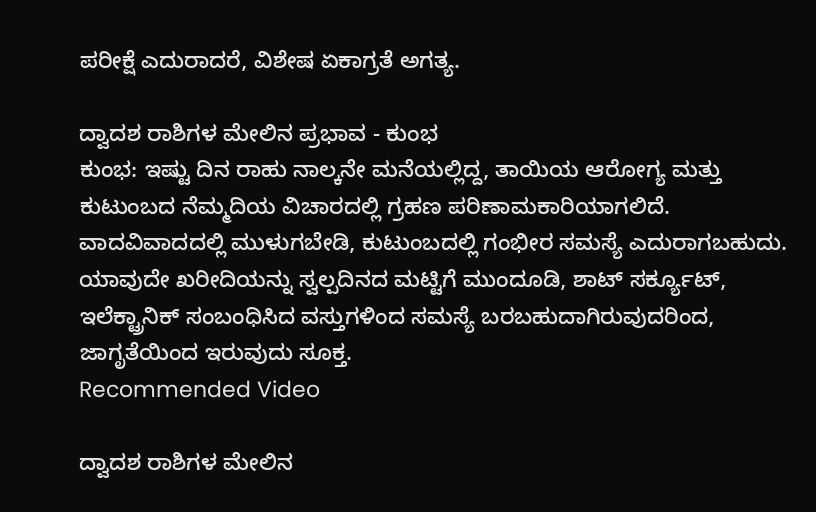ಪರೀಕ್ಷೆ ಎದುರಾದರೆ, ವಿಶೇಷ ಏಕಾಗ್ರತೆ ಅಗತ್ಯ.

ದ್ವಾದಶ ರಾಶಿಗಳ ಮೇಲಿನ ಪ್ರಭಾವ - ಕುಂಭ
ಕುಂಭ: ಇಷ್ಟು ದಿನ ರಾಹು ನಾಲ್ಕನೇ ಮನೆಯಲ್ಲಿದ್ದ, ತಾಯಿಯ ಆರೋಗ್ಯ ಮತ್ತು ಕುಟುಂಬದ ನೆಮ್ಮದಿಯ ವಿಚಾರದಲ್ಲಿ ಗ್ರಹಣ ಪರಿಣಾಮಕಾರಿಯಾಗಲಿದೆ. ವಾದವಿವಾದದಲ್ಲಿ ಮುಳುಗಬೇಡಿ, ಕುಟುಂಬದಲ್ಲಿ ಗಂಭೀರ ಸಮಸ್ಯೆ ಎದುರಾಗಬಹುದು. ಯಾವುದೇ ಖರೀದಿಯನ್ನು ಸ್ವಲ್ಪದಿನದ ಮಟ್ಟಿಗೆ ಮುಂದೂಡಿ, ಶಾಟ್ ಸರ್ಕ್ಯೂಟ್, ಇಲೆಕ್ಟ್ರಾನಿಕ್ ಸಂಬಂಧಿಸಿದ ವಸ್ತುಗಳಿಂದ ಸಮಸ್ಯೆ ಬರಬಹುದಾಗಿರುವುದರಿಂದ, ಜಾಗೃತೆಯಿಂದ ಇರುವುದು ಸೂಕ್ತ.
Recommended Video

ದ್ವಾದಶ ರಾಶಿಗಳ ಮೇಲಿನ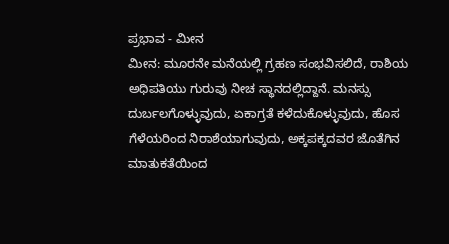ಪ್ರಭಾವ - ಮೀನ
ಮೀನ: ಮೂರನೇ ಮನೆಯಲ್ಲಿ ಗ್ರಹಣ ಸಂಭವಿಸಲಿದೆ, ರಾಶಿಯ ಅಧಿಪತಿಯು ಗುರುವು ನೀಚ ಸ್ಥಾನದಲ್ಲಿದ್ದಾನೆ. ಮನಸ್ಸು ದುರ್ಬಲಗೊಳ್ಳುವುದು, ಏಕಾಗ್ರತೆ ಕಳೆದುಕೊಳ್ಳುವುದು, ಹೊಸ ಗೆಳೆಯರಿಂದ ನಿರಾಶೆಯಾಗುವುದು, ಅಕ್ಕಪಕ್ಕದವರ ಜೊತೆಗಿನ ಮಾತುಕತೆಯಿಂದ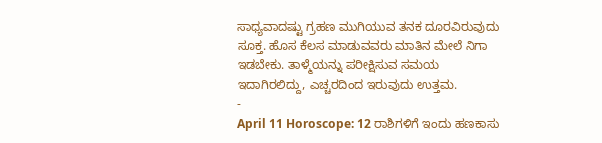ಸಾಧ್ಯವಾದಷ್ಟು ಗ್ರಹಣ ಮುಗಿಯುವ ತನಕ ದೂರವಿರುವುದು ಸೂಕ್ತ. ಹೊಸ ಕೆಲಸ ಮಾಡುವವರು ಮಾತಿನ ಮೇಲೆ ನಿಗಾ ಇಡಬೇಕು. ತಾಳ್ಮೆಯನ್ನು ಪರೀಕ್ಷಿಸುವ ಸಮಯ ಇದಾಗಿರಲಿದ್ದು, ಎಚ್ಚರದಿಂದ ಇರುವುದು ಉತ್ತಮ.
-
April 11 Horoscope: 12 ರಾಶಿಗಳಿಗೆ ಇಂದು ಹಣಕಾಸು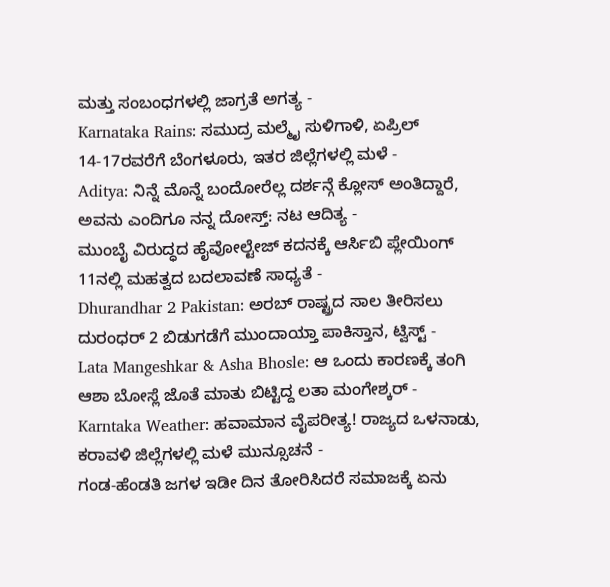ಮತ್ತು ಸಂಬಂಧಗಳಲ್ಲಿ ಜಾಗ್ರತೆ ಅಗತ್ಯ -
Karnataka Rains: ಸಮುದ್ರ ಮಲ್ಮೈ ಸುಳಿಗಾಳಿ, ಏಪ್ರಿಲ್ 14-17ರವರೆಗೆ ಬೆಂಗಳೂರು, ಇತರ ಜಿಲ್ಲೆಗಳಲ್ಲಿ ಮಳೆ -
Aditya: ನಿನ್ನೆ ಮೊನ್ನೆ ಬಂದೋರೆಲ್ಲ ದರ್ಶನ್ಗೆ ಕ್ಲೋಸ್ ಅಂತಿದ್ದಾರೆ, ಅವನು ಎಂದಿಗೂ ನನ್ನ ದೋಸ್ತ್: ನಟ ಆದಿತ್ಯ -
ಮುಂಬೈ ವಿರುದ್ಧದ ಹೈವೋಲ್ಟೇಜ್ ಕದನಕ್ಕೆ ಆರ್ಸಿಬಿ ಪ್ಲೇಯಿಂಗ್ 11ನಲ್ಲಿ ಮಹತ್ವದ ಬದಲಾವಣೆ ಸಾಧ್ಯತೆ -
Dhurandhar 2 Pakistan: ಅರಬ್ ರಾಷ್ಟ್ರದ ಸಾಲ ತೀರಿಸಲು ದುರಂಧರ್ 2 ಬಿಡುಗಡೆಗೆ ಮುಂದಾಯ್ತಾ ಪಾಕಿಸ್ತಾನ, ಟ್ವಿಸ್ಟ್ -
Lata Mangeshkar & Asha Bhosle: ಆ ಒಂದು ಕಾರಣಕ್ಕೆ ತಂಗಿ ಆಶಾ ಬೋಸ್ಲೆ ಜೊತೆ ಮಾತು ಬಿಟ್ಟಿದ್ದ ಲತಾ ಮಂಗೇಶ್ಕರ್ -
Karntaka Weather: ಹವಾಮಾನ ವೈಪರೀತ್ಯ! ರಾಜ್ಯದ ಒಳನಾಡು, ಕರಾವಳಿ ಜಿಲ್ಲೆಗಳಲ್ಲಿ ಮಳೆ ಮುನ್ಸೂಚನೆ -
ಗಂಡ-ಹೆಂಡತಿ ಜಗಳ ಇಡೀ ದಿನ ತೋರಿಸಿದರೆ ಸಮಾಜಕ್ಕೆ ಏನು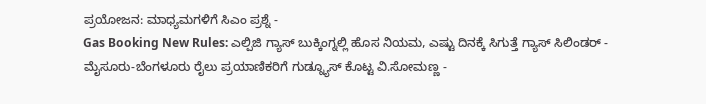ಪ್ರಯೋಜನ: ಮಾಧ್ಯಮಗಳಿಗೆ ಸಿಎಂ ಪ್ರಶ್ನೆ -
Gas Booking New Rules: ಎಲ್ಪಿಜಿ ಗ್ಯಾಸ್ ಬುಕ್ಕಿಂಗ್ನಲ್ಲಿ ಹೊಸ ನಿಯಮ, ಎಷ್ಟು ದಿನಕ್ಕೆ ಸಿಗುತ್ತೆ ಗ್ಯಾಸ್ ಸಿಲಿಂಡರ್ -
ಮೈಸೂರು-ಬೆಂಗಳೂರು ರೈಲು ಪ್ರಯಾಣಿಕರಿಗೆ ಗುಡ್ನ್ಯೂಸ್ ಕೊಟ್ಟ ವಿ.ಸೋಮಣ್ಣ -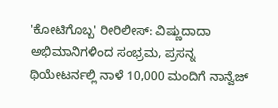'ಕೋಟಿಗೊಬ್ಬ' ರೀರಿಲೀಸ್: ವಿಷ್ಣುದಾದಾ ಅಭಿಮಾನಿಗಳಿಂದ ಸಂಭ್ರಮ, ಪ್ರಸನ್ನ ಥಿಯೇಟರ್ನಲ್ಲಿ ನಾಳೆ 10,000 ಮಂದಿಗೆ ನಾನ್ವೆಜ್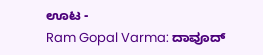ಊಟ -
Ram Gopal Varma: ದಾವೂದ್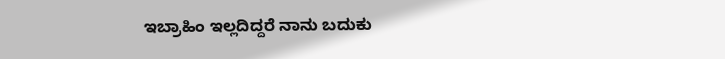ಇಬ್ರಾಹಿಂ ಇಲ್ಲದಿದ್ದರೆ ನಾನು ಬದುಕು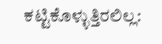ಕಟ್ಟಿಕೊಳ್ಳುತ್ತಿರಲಿಲ್ಲ: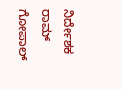ನಿರ್ದೇಶಕ ರಾಮ್ ಗೋಪಾಲ್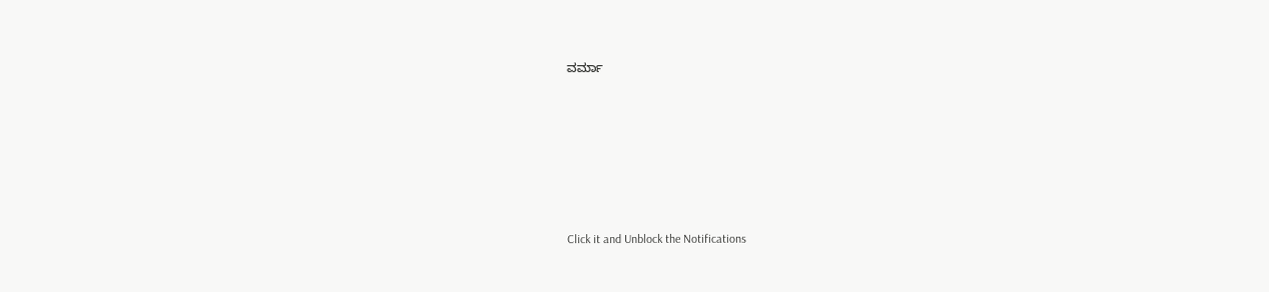ವರ್ಮಾ












Click it and Unblock the Notifications